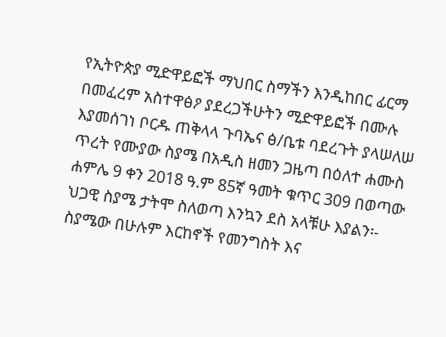የኢትዮጵያ ሚድዋይፎች ማህበር ስማችን እንዲከበር ፊርማ በመፈረም አስተዋፅዖ ያደረጋችሁትን ሚድዋይፎች በሙሉ እያመሰገነ ቦርዱ ጠቅላላ ጉባኤና ፅ/ቤቱ ባደረጉት ያላሠለሠ ጥረት የሙያው ስያሜ በአዲስ ዘመን ጋዜጣ በዕለተ ሐሙስ ሐምሌ 9 ቀን 2018 ዓ.ም 85ኛ ዓመት ቁጥር 309 በወጣው ህጋዊ ስያሜ ታትሞ ስለወጣ እንኳን ደስ አላቹሁ እያልን፡- ስያሜው በሁሉም እርከኖች የመንግስት እና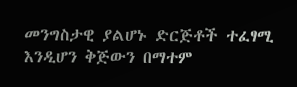መንግስታዊ ያልሆኑ ድርጅቶች ተፈፃሚ እንዲሆን ቅጅውን በማተም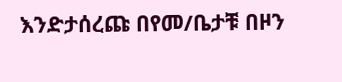እንድታሰረጩ በየመ/ቤታቹ በዞን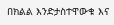በክልል እንድታስተዋውቁ እና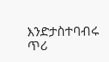እንድታስተባብሩ ጥሪ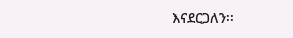እናደርጋለን፡፡